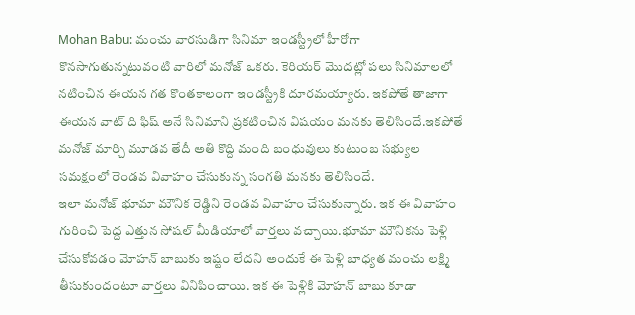Mohan Babu: మంచు వారసుడిగా సినిమా ఇండస్ట్రీలో హీరోగా కొనసాగుతున్నటువంటి వారిలో మనోజ్ ఒకరు. కెరియర్ మొదట్లో పలు సినిమాలలో నటించిన ఈయన గత కొంతకాలంగా ఇండస్ట్రీకి దూరమయ్యారు. ఇకపోతే తాజాగా ఈయన వాట్ ది ఫిష్ అనే సినిమాని ప్రకటించిన విషయం మనకు తెలిసిందే.ఇకపోతే మనోజ్ మార్చి మూడవ తేదీ అతి కొద్ది మంది బంధువులు కుటుంబ సభ్యుల సమక్షంలో రెండవ వివాహం చేసుకున్న సంగతి మనకు తెలిసిందే.
ఇలా మనోజ్ భూమా మౌనిక రెడ్డిని రెండవ వివాహం చేసుకున్నారు. ఇక ఈ వివాహం గురించి పెద్ద ఎత్తున సోషల్ మీడియాలో వార్తలు వచ్చాయి.భూమా మౌనికను పెళ్లి చేసుకోవడం మోహన్ బాబుకు ఇష్టం లేదని అందుకే ఈ పెళ్లి బాధ్యత మంచు లక్ష్మి తీసుకుందంటూ వార్తలు వినిపించాయి. ఇక ఈ పెళ్లికి మోహన్ బాబు కూడా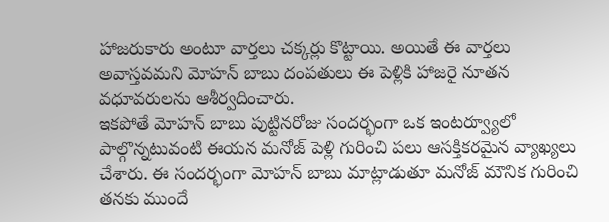హాజరుకారు అంటూ వార్తలు చక్కర్లు కొట్టాయి. అయితే ఈ వార్తలు అవాస్తవమని మోహన్ బాబు దంపతులు ఈ పెళ్లికి హాజరై నూతన వధూవరులను ఆశీర్వదించారు.
ఇకపోతే మోహన్ బాబు పుట్టినరోజు సందర్భంగా ఒక ఇంటర్వ్యూలో పాల్గొన్నటువంటి ఈయన మనోజ్ పెళ్లి గురించి పలు ఆసక్తికరమైన వ్యాఖ్యలు చేశారు. ఈ సందర్భంగా మోహన్ బాబు మాట్లాడుతూ మనోజ్ మౌనిక గురించి తనకు ముందే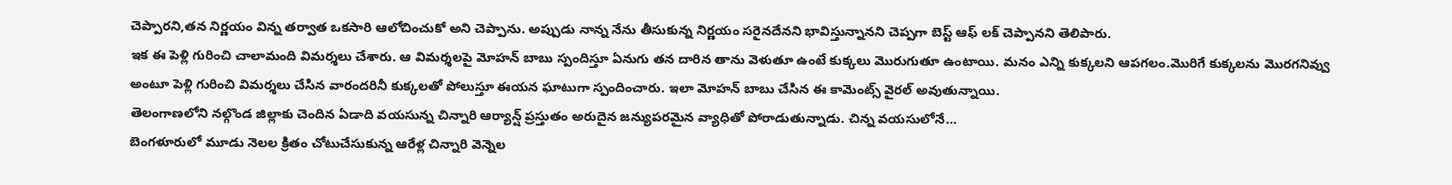చెప్పారని,తన నిర్ణయం విన్న తర్వాత ఒకసారి ఆలోచించుకో అని చెప్పాను. అప్పుడు నాన్న నేను తీసుకున్న నిర్ణయం సరైనదేనని భావిస్తున్నానని చెప్పగా బెస్ట్ ఆఫ్ లక్ చెప్పానని తెలిపారు.
ఇక ఈ పెళ్లి గురించి చాలామంది విమర్శలు చేశారు. ఆ విమర్శలపై మోహన్ బాబు స్పందిస్తూ ఏనుగు తన దారిన తాను వెళుతూ ఉంటే కుక్కలు మొరుగుతూ ఉంటాయి. మనం ఎన్ని కుక్కలని ఆపగలం.మొరిగే కుక్కలను మొరగనివ్వు అంటూ పెళ్లి గురించి విమర్శలు చేసిన వారందరినీ కుక్కలతో పోలుస్తూ ఈయన ఘాటుగా స్పందించారు. ఇలా మోహన్ బాబు చేసిన ఈ కామెంట్స్ వైరల్ అవుతున్నాయి.
తెలంగాణలోని నల్గొండ జిల్లాకు చెందిన ఏడాది వయసున్న చిన్నారి ఆర్యాన్ష్ ప్రస్తుతం అరుదైన జన్యుపరమైన వ్యాధితో పోరాడుతున్నాడు. చిన్న వయసులోనే…
బెంగళూరులో మూడు నెలల క్రితం చోటుచేసుకున్న ఆరేళ్ల చిన్నారి వెన్నెల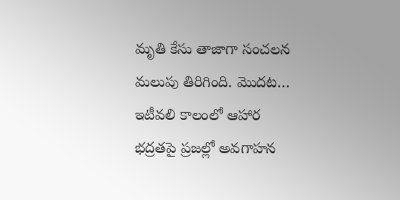మృతి కేసు తాజాగా సంచలన మలుపు తిరిగింది. మొదట…
ఇటీవలి కాలంలో ఆహార భద్రతపై ప్రజల్లో అవగాహన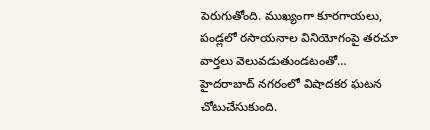పెరుగుతోంది. ముఖ్యంగా కూరగాయలు, పండ్లలో రసాయనాల వినియోగంపై తరచూ వార్తలు వెలువడుతుండటంతో…
హైదరాబాద్ నగరంలో విషాదకర ఘటన చోటుచేసుకుంది.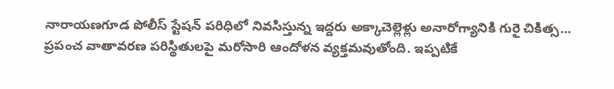నారాయణగూడ పోలీస్ స్టేషన్ పరిధిలో నివసిస్తున్న ఇద్దరు అక్కాచెల్లెళ్లు అనారోగ్యానికి గురై చికిత్స…
ప్రపంచ వాతావరణ పరిస్థితులపై మరోసారి ఆందోళన వ్యక్తమవుతోంది. ఇప్పటికే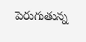పెరుగుతున్న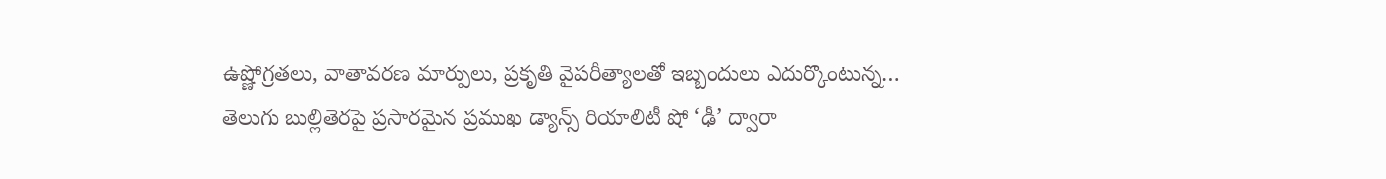ఉష్ణోగ్రతలు, వాతావరణ మార్పులు, ప్రకృతి వైపరీత్యాలతో ఇబ్బందులు ఎదుర్కొంటున్న…
తెలుగు బుల్లితెరపై ప్రసారమైన ప్రముఖ డ్యాన్స్ రియాలిటీ షో ‘ఢీ’ ద్వారా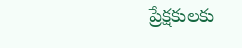ప్రేక్షకులకు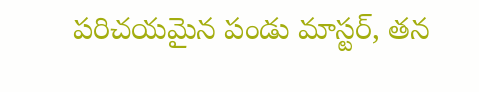పరిచయమైన పండు మాస్టర్, తన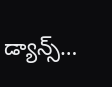డ్యాన్స్…